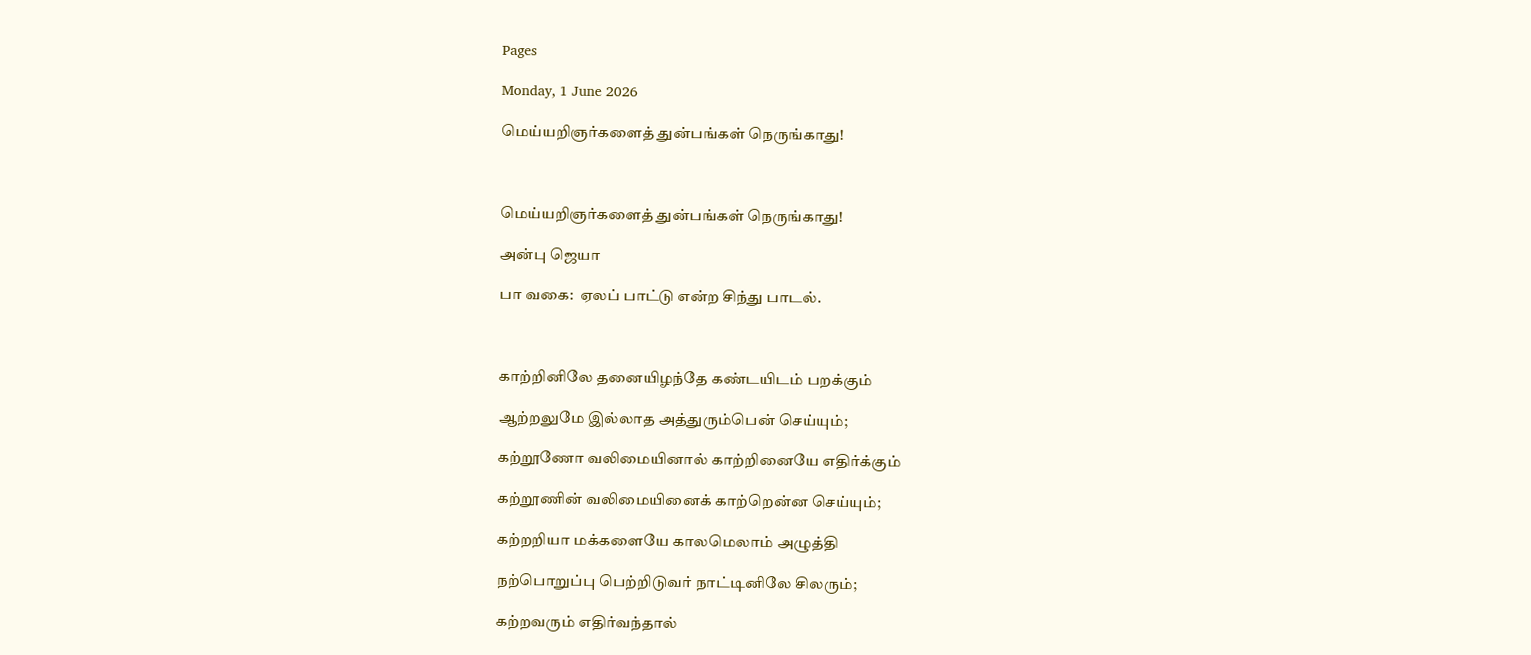Pages

Monday, 1 June 2026

மெய்யறிஞர்களைத் துன்பங்கள் நெருங்காது!



மெய்யறிஞர்களைத் துன்பங்கள் நெருங்காது!

அன்பு ஜெயா

பா வகை:  ஏலப் பாட்டு என்ற சிந்து பாடல்.



காற்றினிலே தனையிழந்தே கண்டயிடம் பறக்கும்

ஆற்றலுமே இல்லாத அத்துரும்பென் செய்யும்;

கற்றூணோ வலிமையினால் காற்றினையே எதிர்க்கும்

கற்றூணின் வலிமையினைக் காற்றென்ன செய்யும்;

கற்றறியா மக்களையே காலமெலாம் அழுத்தி

நற்பொறுப்பு பெற்றிடுவர் நாட்டினிலே சிலரும்;

கற்றவரும் எதிர்வந்தால்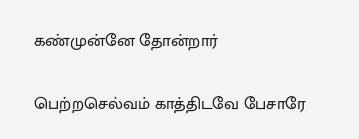கண்முன்னே தோன்றார்

பெற்றசெல்வம் காத்திடவே பேசாரே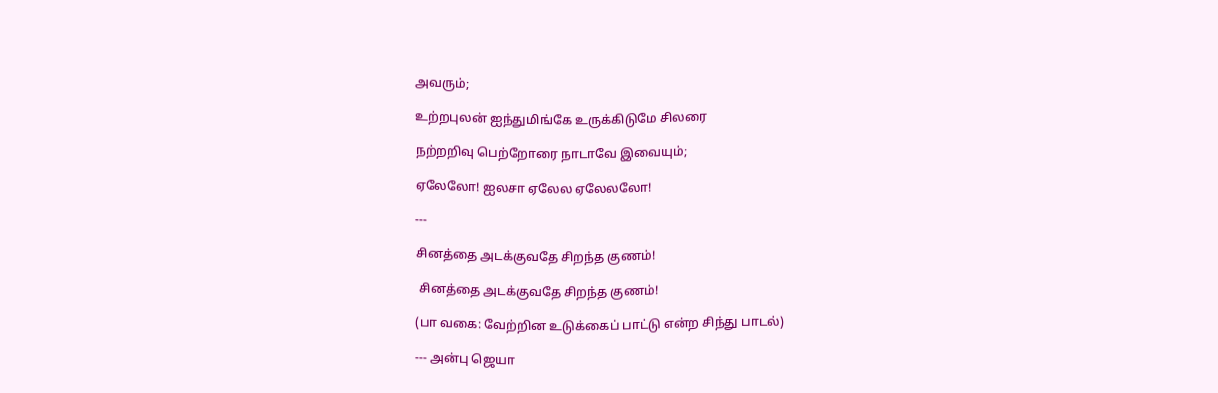அவரும்;

உற்றபுலன் ஐந்துமிங்கே உருக்கிடுமே சிலரை

நற்றறிவு பெற்றோரை நாடாவே இவையும்;

ஏலேலோ! ஐலசா ஏலேல ஏலேலலோ!

---

சினத்தை அடக்குவதே சிறந்த குணம்!

 சினத்தை அடக்குவதே சிறந்த குணம்!

(பா வகை: வேற்றின உடுக்கைப் பாட்டு என்ற சிந்து பாடல்)

--- அன்பு ஜெயா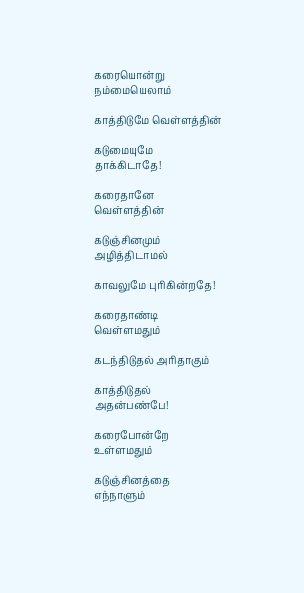கரையொன்று நம்மையெலாம்

காத்திடுமே வெள்ளத்தின்

கடுமையுமே தாக்கிடாதே!

கரைதானே வெள்ளத்தின்

கடுஞ்சினமும் அழித்திடாமல்

காவலுமே புரிகின்றதே!

கரைதாண்டி வெள்ளமதும்

கடந்திடுதல் அரிதாகும்

காத்திடுதல் அதன்பண்பே!

கரைபோன்றே உள்ளமதும்

கடுஞ்சினத்தை எந்நாளும்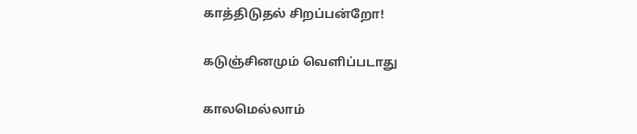காத்திடுதல் சிறப்பன்றோ!

கடுஞ்சினமும் வெளிப்படாது

காலமெல்லாம்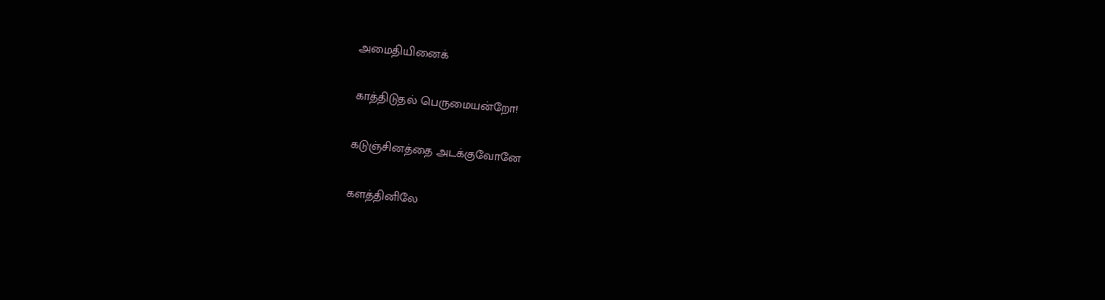அமைதியினைக்

காத்திடுதல் பெருமையன்றோ!

கடுஞ்சினத்தை அடக்குவோனே

களத்தினிலே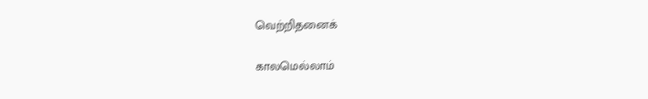வெற்றிதனைக்

காலமெல்லாம்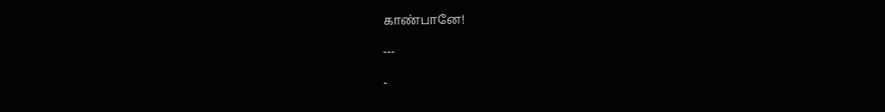காண்பானே!

---

-